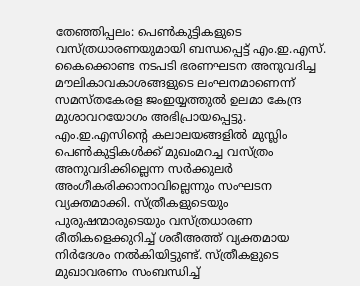തേഞ്ഞിപ്പലം: പെൺകുട്ടികളുടെ വസ്ത്രധാരണയുമായി ബന്ധപ്പെട്ട് എം.ഇ.എസ്. കൈക്കൊണ്ട നടപടി ഭരണഘടന അനുവദിച്ച മൗലികാവകാശങ്ങളുടെ ലംഘനമാണെന്ന് സമസ്തകേരള ജംഇയ്യത്തുൽ ഉലമാ കേന്ദ്ര മുശാവറയോഗം അഭിപ്രായപ്പെട്ടു. എം.ഇ.എസിന്റെ കലാലയങ്ങളിൽ മുസ്ലിം പെൺകുട്ടികൾക്ക് മുഖംമറച്ച വസ്ത്രം അനുവദിക്കില്ലെന്ന സർക്കുലർ അംഗീകരിക്കാനാവില്ലെന്നും സംഘടന വ്യക്തമാക്കി. സ്ത്രീകളുടെയും പുരുഷന്മാരുടെയും വസ്ത്രധാരണ രീതികളെക്കുറിച്ച് ശരീഅത്ത് വ്യക്തമായ നിർദേശം നൽകിയിട്ടുണ്ട്. സ്ത്രീകളുടെ മുഖാവരണം സംബന്ധിച്ച്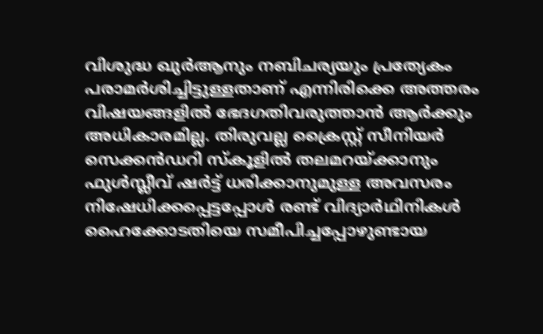വിശുദ്ധ ഖുർആനും നബിചര്യയും പ്രത്യേകം പരാമർശിച്ചിട്ടുള്ളതാണ് എന്നിരിക്കെ അത്തരം വിഷയങ്ങളിൽ ഭേദഗതിവരുത്താൻ ആർക്കും അധികാരമില്ല. തിരുവല്ല ക്രൈസ്റ്റ് സീനിയർ സെക്കൻഡറി സ്കൂളിൽ തലമറയ്ക്കാനും ഫുൾസ്ലീവ് ഷർട്ട് ധരിക്കാനുമുള്ള അവസരം നിഷേധിക്കപ്പെട്ടപ്പോൾ രണ്ട് വിദ്യാർഥിനികൾ ഹൈക്കോടതിയെ സമീപിച്ചപ്പോഴുണ്ടായ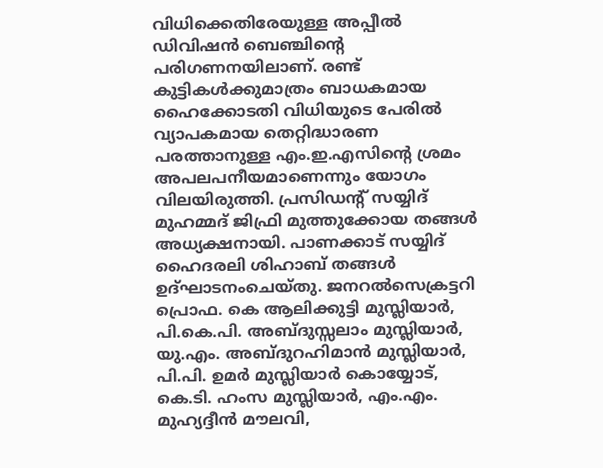വിധിക്കെതിരേയുള്ള അപ്പീൽ ഡിവിഷൻ ബെഞ്ചിന്റെ പരിഗണനയിലാണ്. രണ്ട് കുട്ടികൾക്കുമാത്രം ബാധകമായ ഹൈക്കോടതി വിധിയുടെ പേരിൽ വ്യാപകമായ തെറ്റിദ്ധാരണ പരത്താനുള്ള എം.ഇ.എസിന്റെ ശ്രമം അപലപനീയമാണെന്നും യോഗം വിലയിരുത്തി. പ്രസിഡന്റ് സയ്യിദ് മുഹമ്മദ് ജിഫ്രി മുത്തുക്കോയ തങ്ങൾ അധ്യക്ഷനായി. പാണക്കാട് സയ്യിദ് ഹൈദരലി ശിഹാബ് തങ്ങൾ ഉദ്ഘാടനംചെയ്തു. ജനറൽസെക്രട്ടറി പ്രൊഫ. കെ ആലിക്കുട്ടി മുസ്ലിയാർ, പി.കെ.പി. അബ്ദുസ്സലാം മുസ്ലിയാർ, യു.എം. അബ്ദുറഹിമാൻ മുസ്ലിയാർ, പി.പി. ഉമർ മുസ്ലിയാർ കൊയ്യോട്, കെ.ടി. ഹംസ മുസ്ലിയാർ, എം.എം. മുഹ്യദ്ദീൻ മൗലവി,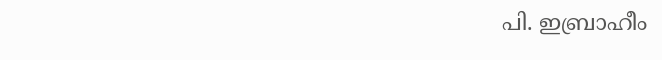പി. ഇബ്രാഹീം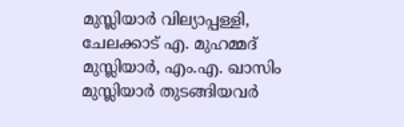മുസ്ലിയാർ വില്യാപ്പള്ളി, ചേലക്കാട് എ. മുഹമ്മദ് മുസ്ലിയാർ, എം.എ. ഖാസിം മുസ്ലിയാർ തുടങ്ങിയവർ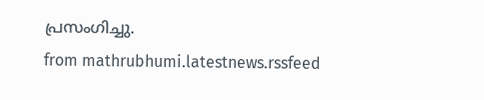പ്രസംഗിച്ചു.
from mathrubhumi.latestnews.rssfeed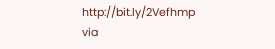http://bit.ly/2Vefhmp
via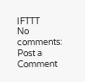IFTTT
No comments:
Post a Comment